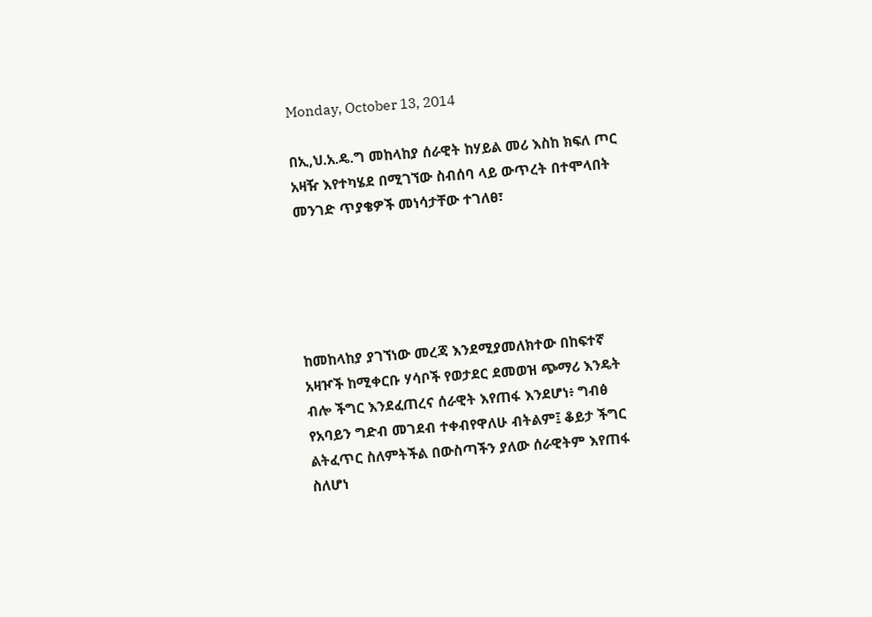Monday, October 13, 2014

በኢ,ህ.አ.ዴ.ግ መከላከያ ሰራዊት ከሃይል መሪ እስከ ክፍለ ጦር አዛዥ እየተካሄደ በሚገኘው ስብሰባ ላይ ውጥረት በተሞላበት መንገድ ጥያቄዎች መነሳታቸው ተገለፀ፣





ከመከላከያ ያገኘነው መረጃ እንደሚያመለክተው በከፍተኛ አዛዦች ከሚቀርቡ ሃሳቦች የወታደር ደመወዝ ጭማሪ እንዴት ብሎ ችግር እንደፈጠረና ሰራዊት እየጠፋ እንደሆነ፥ ግብፅ የአባይን ግድብ መገደብ ተቀብየዋለሁ ብትልም፤ ቆይታ ችግር ልትፈጥር ስለምትችል በውስጣችን ያለው ሰራዊትም እየጠፋ ስለሆነ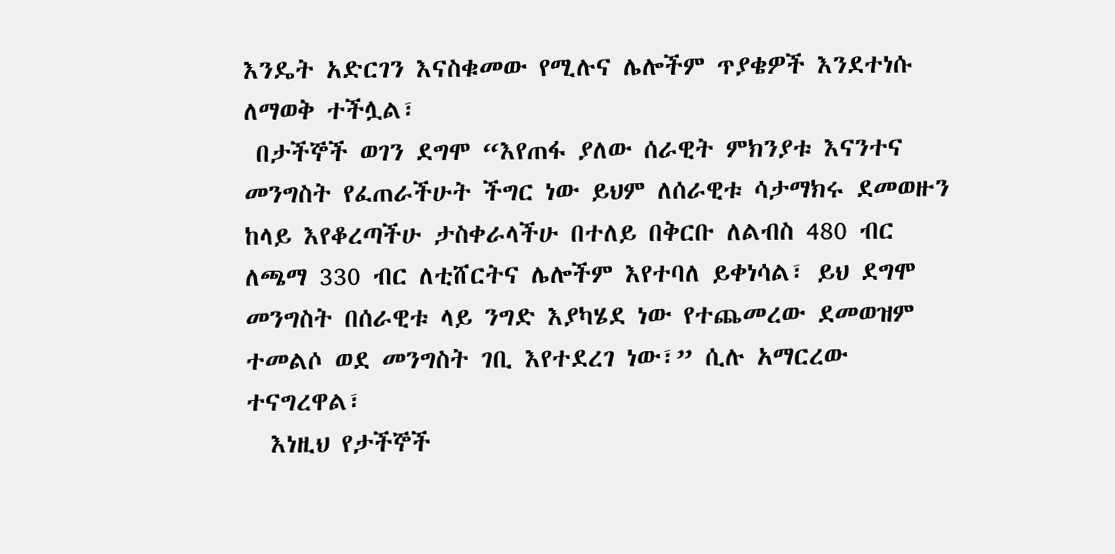እንዴት አድርገን እናስቁመው የሚሉና ሌሎችም ጥያቄዎች እንደተነሱ ለማወቅ ተችሏል፣
 በታችኞች ወገን ደግሞ “እየጠፋ ያለው ሰራዊት ምክንያቱ እናንተና መንግስት የፈጠራችሁት ችግር ነው ይህም ለሰራዊቱ ሳታማክሩ ደመወዙን ከላይ እየቆረጣችሁ ታስቀራላችሁ በተለይ በቅርቡ ለልብስ 480 ብር ለጫማ 330 ብር ለቲሸርትና ሌሎችም እየተባለ ይቀነሳል፣ ይህ ደግሞ መንግስት በሰራዊቱ ላይ ንግድ እያካሄደ ነው የተጨመረው ደመወዝም ተመልሶ ወደ መንግስት ገቢ እየተደረገ ነው፣” ሲሉ አማርረው ተናግረዋል፣
  እነዚህ የታችኞች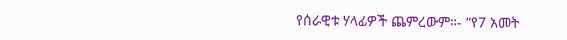የሰራዊቱ ሃላፊዎች ጨምረውም።- “የ7 አመት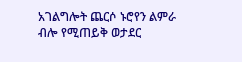አገልግሎት ጨርሶ ኑሮየን ልምራ ብሎ የሚጠይቅ ወታደር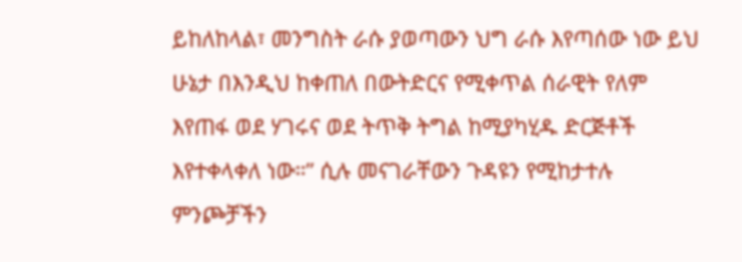ይከለከላል፣ መንግስት ራሱ ያወጣውን ህግ ራሱ እየጣሰው ነው ይህ ሁኔታ በእንዲህ ከቀጠለ በውትድርና የሚቀጥል ሰራዊት የለም እየጠፋ ወደ ሃገሩና ወደ ትጥቅ ትግል ከሚያካሂዱ ድርጅቶች እየተቀላቀለ ነው።” ሲሉ መናገራቸውን ጉዳዩን የሚከታተሉ ምንጮቻችን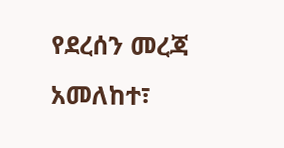የደረሰን መረጃ አመለከተ፣